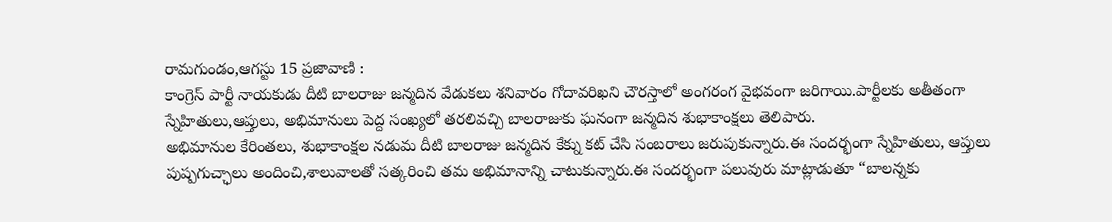రామగుండం,ఆగస్టు 15 ప్రజావాణి :
కాంగ్రెస్ పార్టీ నాయకుడు దీటి బాలరాజు జన్మదిన వేడుకలు శనివారం గోదావరిఖని చౌరస్తాలో అంగరంగ వైభవంగా జరిగాయి.పార్టీలకు అతీతంగా స్నేహితులు,ఆప్తులు, అభిమానులు పెద్ద సంఖ్యలో తరలివచ్చి బాలరాజుకు ఘనంగా జన్మదిన శుభాకాంక్షలు తెలిపారు.
అభిమానుల కేరింతలు, శుభాకాంక్షల నడుమ దీటి బాలరాజు జన్మదిన కేక్ను కట్ చేసి సంబరాలు జరుపుకున్నారు.ఈ సందర్భంగా స్నేహితులు, ఆప్తులు పుష్పగుచ్ఛాలు అందించి,శాలువాలతో సత్కరించి తమ అభిమానాన్ని చాటుకున్నారు.ఈ సందర్భంగా పలువురు మాట్లాడుతూ “బాలన్నకు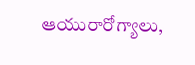ఆయురారోగ్యాలు,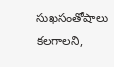సుఖసంతోషాలు కలగాలని,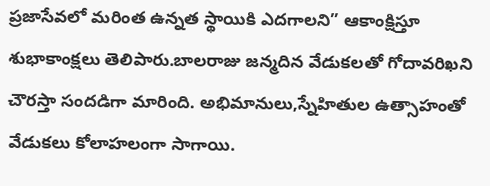ప్రజాసేవలో మరింత ఉన్నత స్థాయికి ఎదగాలని” ఆకాంక్షిస్తూ శుభాకాంక్షలు తెలిపారు.బాలరాజు జన్మదిన వేడుకలతో గోదావరిఖని చౌరస్తా సందడిగా మారింది. అభిమానులు,స్నేహితుల ఉత్సాహంతో వేడుకలు కోలాహలంగా సాగాయి.